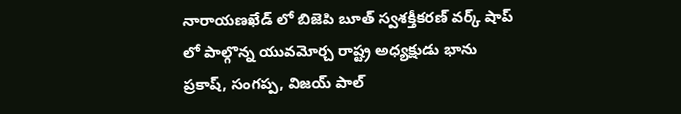నారాయణఖేడ్ లో బిజెపి బూత్ స్వశక్తీకరణ్ వర్క్ షాప్ లో పాల్గొన్న యువమోర్చ రాష్ట్ర అధ్యక్షుడు భాను ప్రకాష్, సంగప్ప, విజయ్ పాల్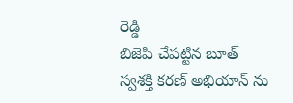రెడ్డి
బిజెపి చేపట్టిన బూత్ స్వశక్తి కరణ్ అభియాన్ ను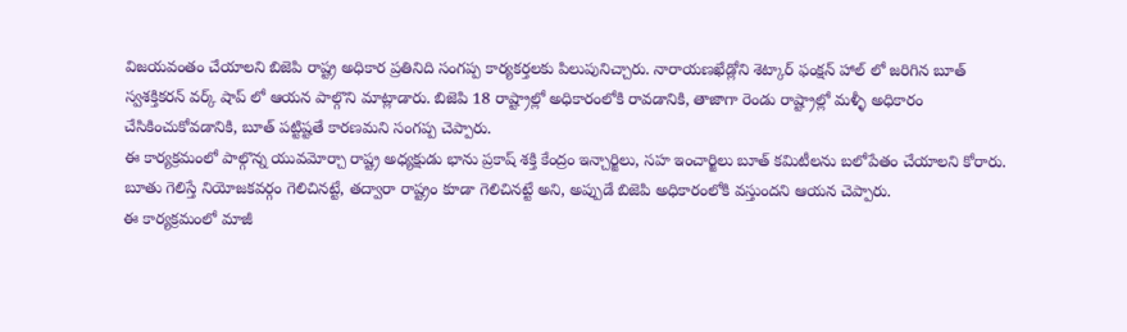విజయవంతం చేయాలని బిజెపి రాష్ట్ర అధికార ప్రతినిది సంగప్ప కార్యకర్తలకు పిలుపునిచ్చారు. నారాయణఖేడ్లోని శెట్కార్ ఫంక్షన్ హాల్ లో జరిగిన బూత్ స్వశక్తికరన్ వర్క్ షాప్ లో ఆయన పాల్గొని మాట్లాడారు. బిజెపి 18 రాష్ట్రాల్లో అధికారంలోకి రావడానికి, తాజాగా రెండు రాష్ట్రాల్లో మళ్ళీ అధికారం చేసికించుకోవడానికి, బూత్ పట్టిష్టతే కారణమని సంగప్ప చెప్పారు.
ఈ కార్యక్రమంలో పాల్గొన్న యువమోర్చా రాష్ట్ర అధ్యక్షుడు భాను ప్రకాష్ శక్తి కేంద్రం ఇన్చార్జిలు, సహ ఇంచార్జిలు బూత్ కమిటీలను బలోపేతం చేయాలని కోరారు.
బూతు గెలిస్తే నియోజకవర్గం గెలిచినట్టే, తద్వారా రాష్ట్రం కూడా గెలిచినట్టే అని, అప్పుడే బిజెపి అధికారంలోకి వస్తుందని ఆయన చెప్పారు.
ఈ కార్యక్రమంలో మాజీ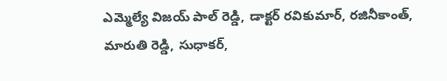ఎమ్మెల్యే విజయ్ పాల్ రెడ్డి, డాక్టర్ రవికుమార్, రజినీకాంత్, మారుతి రెడ్డి, సుధాకర్,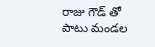రాజు గౌడ్ తో పాటు మండల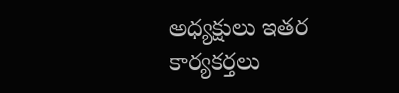అధ్యక్షులు ఇతర కార్యకర్తలు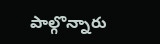పాల్గొన్నారు